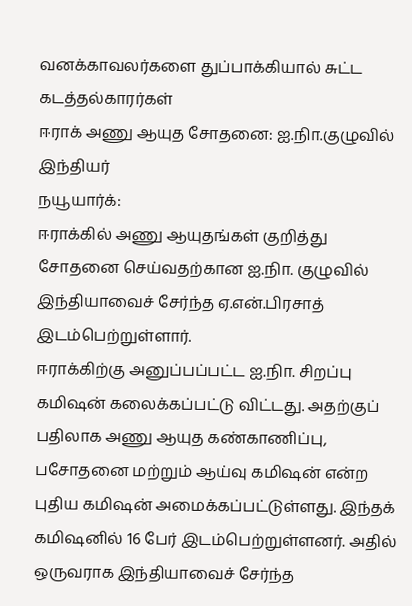வனக்காவலர்களை துப்பாக்கியால் சுட்ட கடத்தல்காரர்கள்
ஈராக் அணு ஆயுத சோதனை: ஐ.நிா.குழுவில் இந்தியர்
நயூயார்க்:
ஈராக்கில் அணு ஆயுதங்கள் குறித்து சோதனை செய்வதற்கான ஐ.நிா. குழுவில் இந்தியாவைச் சேர்ந்த ஏ.என்.பிரசாத் இடம்பெற்றுள்ளார்.
ஈராக்கிற்கு அனுப்பப்பட்ட ஐ.நிா. சிறப்பு கமிஷன் கலைக்கப்பட்டு விட்டது. அதற்குப் பதிலாக அணு ஆயுத கண்காணிப்பு, பசோதனை மற்றும் ஆய்வு கமிஷன் என்ற புதிய கமிஷன் அமைக்கப்பட்டுள்ளது. இந்தக் கமிஷனில் 16 பேர் இடம்பெற்றுள்ளனர். அதில் ஒருவராக இந்தியாவைச் சேர்ந்த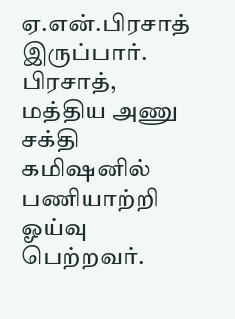ஏ.என்.பிரசாத் இருப்பார். பிரசாத், மத்திய அணு சக்தி கமிஷனில் பணியாற்றி ஓய்வு பெற்றவர்.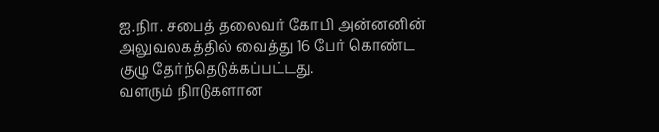ஐ.நிா. சபைத் தலைவர் கோபி அன்னனின் அலுவலகத்தில் வைத்து 16 பேர் கொண்ட குழு தேர்ந்தெடுக்கப்பட்டது.
வளரும் நிாடுகளான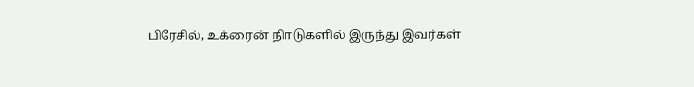பிரேசில், உக்ரைன் நிாடுகளில் இருந்து இவர்கள்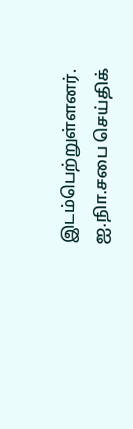இடம்பெற்றுள்ளனர்.
ஐ.நிா.சபை செய்திக்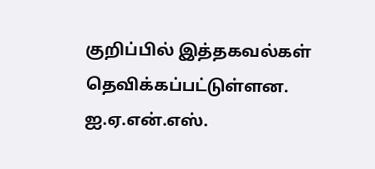குறிப்பில் இத்தகவல்கள் தெவிக்கப்பட்டுள்ளன.
ஐ.ஏ.என்.எஸ்.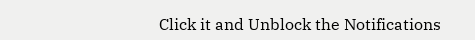Click it and Unblock the Notifications